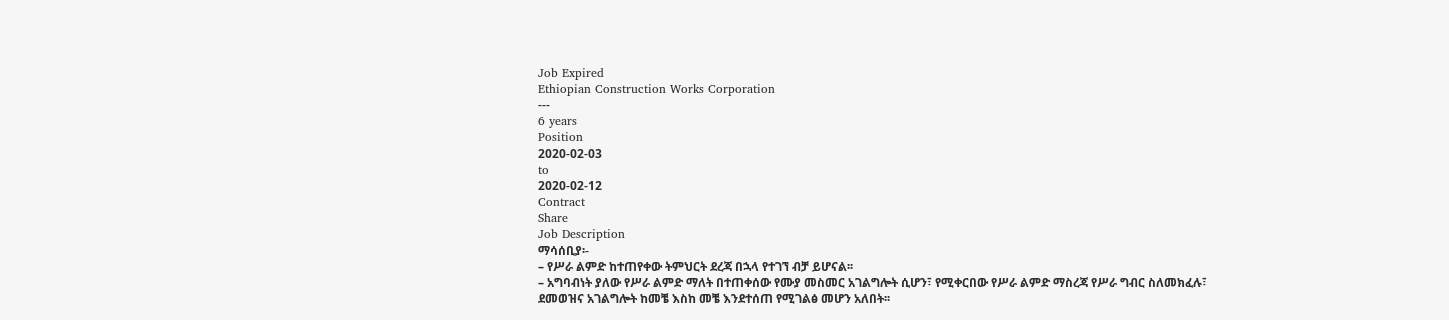Job Expired
Ethiopian Construction Works Corporation
---
6 years
Position
2020-02-03
to
2020-02-12
Contract
Share
Job Description
ማሳሰቢያ፡-
– የሥራ ልምድ ከተጠየቀው ትምህርት ደረጃ በኋላ የተገኘ ብቻ ይሆናል፡፡
– አግባብነት ያለው የሥራ ልምድ ማለት በተጠቀሰው የሙያ መስመር አገልግሎት ሲሆን፣ የሚቀርበው የሥራ ልምድ ማስረጃ የሥራ ግብር ስለመክፈሉ፣
ደመወዝና አገልግሎት ከመቼ እስከ መቼ እንደተሰጠ የሚገልፅ መሆን አለበት፡፡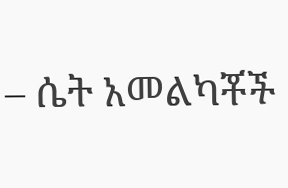– ሴት አመልካቾች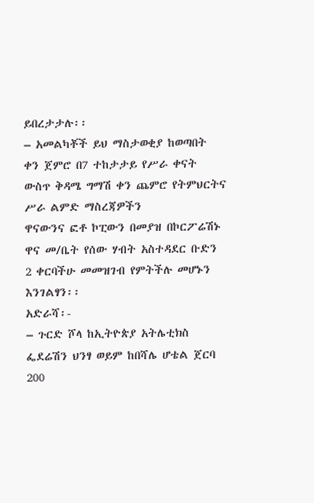ይበረታታሉ፡፡
– አመልካቾች ይህ ማስታወቂያ ከወጣበት ቀን ጀምሮ በ7 ተከታታይ የሥራ ቀናት ውስጥ ቅዳሜ ግማሽ ቀን ጨምሮ የትምህርትና ሥራ ልምድ ማስረጃዎችን
ዋናውንና ፎቶ ኮፒውን በመያዝ በኮርፖሬሽኑ ዋና መ/ቤት የሰው ሃብት አስተዳደር ቡድን 2 ቀርባችሁ መመዝገብ የምትችሉ መሆኑን እንገልፃን፡፡
አድራሻ፡-
– ጉርድ ሾላ ከኢትዮጵያ አትሌቲክስ ፌደሬሽን ህንፃ ወይም ከበሻሌ ሆቴል ጀርባ 200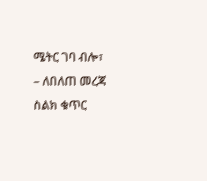ሜትር ገባ ብሎ፣
– ለበለጠ መረጃ ስልክ ቁጥር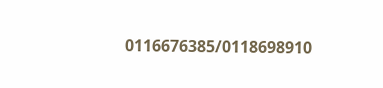0116676385/0118698910